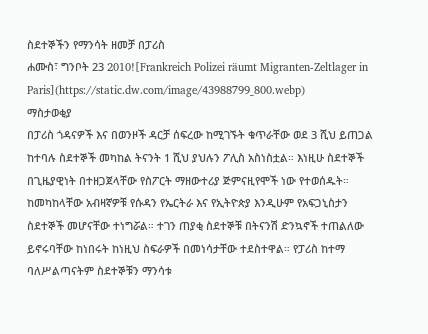ስደተኞችን የማንሳት ዘመቻ በፓሪስ
ሐሙስ፣ ግንቦት 23 2010![Frankreich Polizei räumt Migranten-Zeltlager in Paris](https://static.dw.com/image/43988799_800.webp)
ማስታወቂያ
በፓሪስ ጎዳናዎች እና በወንዞች ዳርቻ ሰፍረው ከሚገኙት ቁጥራቸው ወደ 3 ሺህ ይጠጋል ከተባሉ ስደተኞች መካከል ትናንት 1 ሺህ ያህሉን ፖሊስ አስነስቷል። እነዚሁ ስደተኞች በጊዜያዊነት በተዘጋጀላቸው የስፖርት ማዘውተሪያ ጅምናዚየሞች ነው የተወሰዱት። ከመካከላቸው አብዛኛዎቹ የሱዳን የኤርትራ እና የኢትዮጵያ እንዲሁም የአፍጋኒስታን ስደተኞች መሆናቸው ተነግሯል። ተገን ጠያቂ ስደተኞቹ በትናንሽ ድንኳኖች ተጠልለው ይኖሩባቸው ከነበሩት ከነዚህ ስፍራዎች በመነሳታቸው ተደስተዋል። የፓሪስ ከተማ ባለሥልጣናትም ስደተኞቹን ማንሳቱ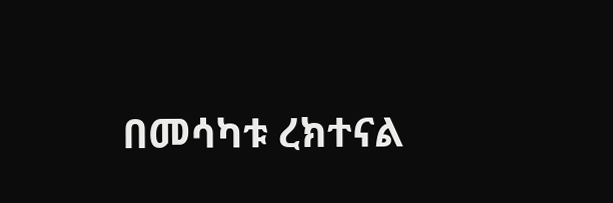በመሳካቱ ረክተናል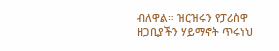ብለዋል። ዝርዝሩን የፓሪስዋ ዘጋቢያችን ሃይማኖት ጥሩነህ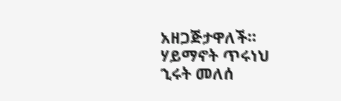አዘጋጅታዋለች።
ሃይማኖት ጥሩነህ
ኂሩት መለሰ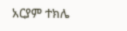አርያም ተክሌ